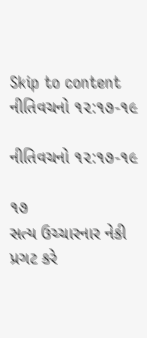Skip to content
નીતિવચનો ૧૨:૧૭-૧૯

નીતિવચનો ૧૨:૧૭-૧૯

૧૭
સત્ય ઉચ્ચારનાર નેકી પ્રગટ કરે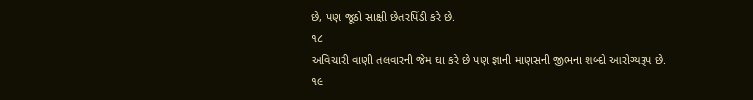છે, પણ જૂઠો સાક્ષી છેતરપિંડી કરે છે.
૧૮
અવિચારી વાણી તલવારની જેમ ઘા કરે છે પણ જ્ઞાની માણસની જીભના શબ્દો આરોગ્યરૂપ છે.
૧૯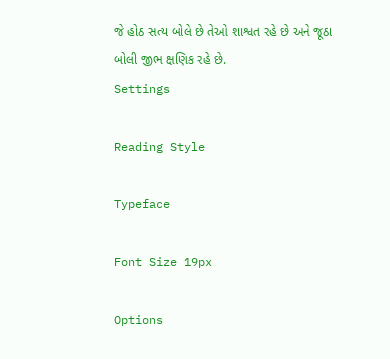જે હોઠ સત્ય બોલે છે તેઓ શાશ્વત રહે છે અને જૂઠા બોલી જીભ ક્ષણિક રહે છે.
Settings

Reading Style

Typeface

Font Size 19px

Options